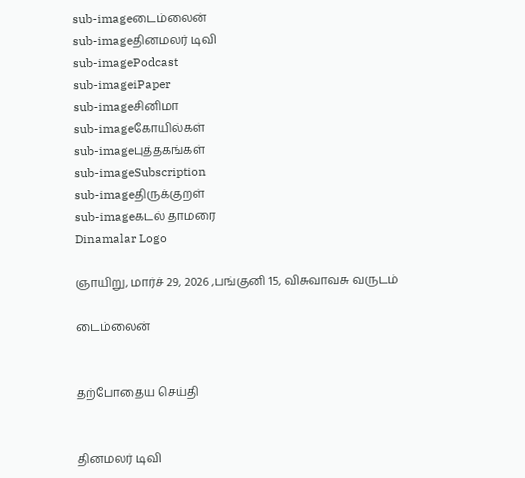sub-imageடைம்லைன்
sub-imageதினமலர் டிவி
sub-imagePodcast
sub-imageiPaper
sub-imageசினிமா
sub-imageகோயில்கள்
sub-imageபுத்தகங்கள்
sub-imageSubscription
sub-imageதிருக்குறள்
sub-imageகடல் தாமரை
Dinamalar Logo

ஞாயிறு, மார்ச் 29, 2026 ,பங்குனி 15, விசுவாவசு வருடம்

டைம்லைன்


தற்போதைய செய்தி


தினமலர் டிவி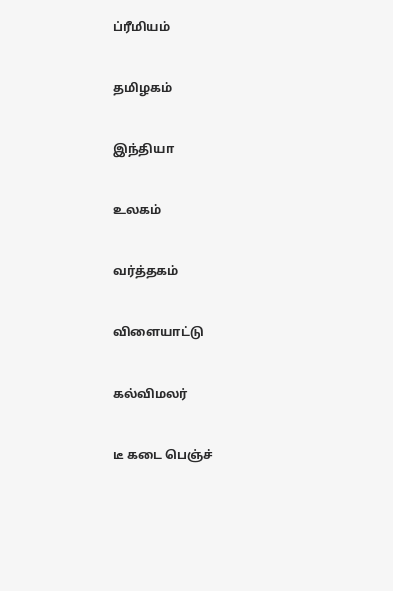ப்ரீமியம்


தமிழகம்


இந்தியா


உலகம்


வர்த்தகம்


விளையாட்டு


கல்விமலர்


டீ கடை பெஞ்ச்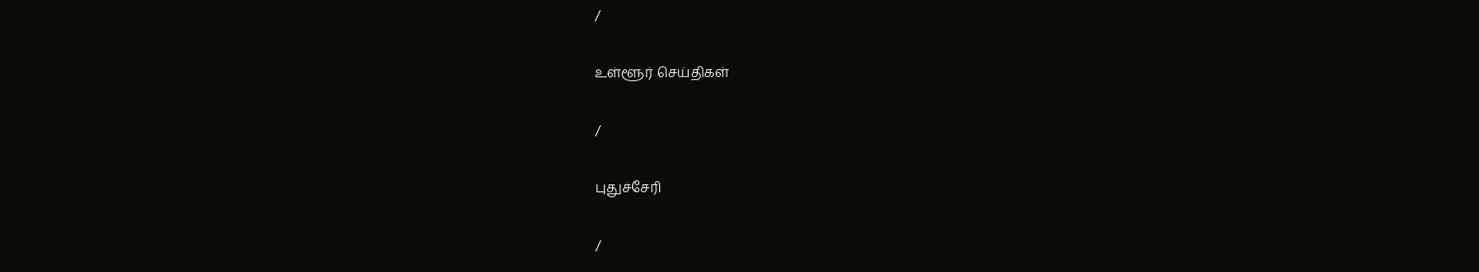/

உள்ளூர் செய்திகள்

/

புதுச்சேரி

/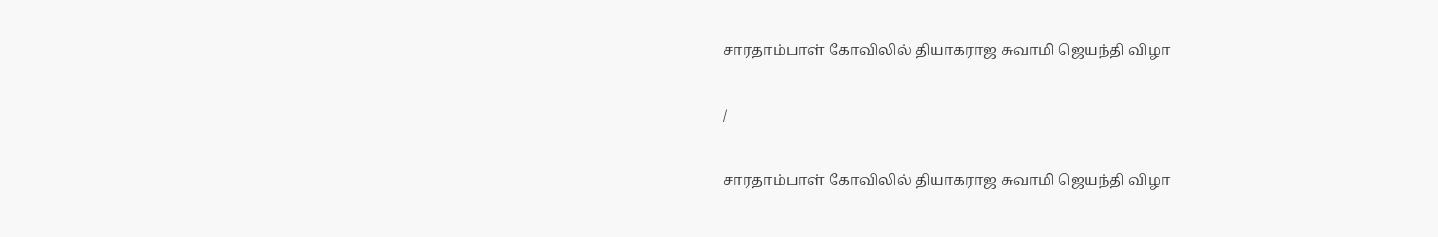சாரதாம்பாள் கோவிலில் தியாகராஜ சுவாமி ஜெயந்தி விழா

/

சாரதாம்பாள் கோவிலில் தியாகராஜ சுவாமி ஜெயந்தி விழா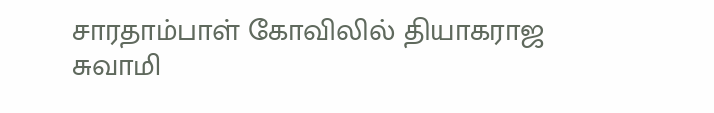சாரதாம்பாள் கோவிலில் தியாகராஜ சுவாமி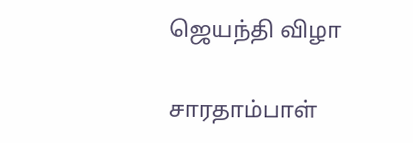ஜெயந்தி விழா

சாரதாம்பாள்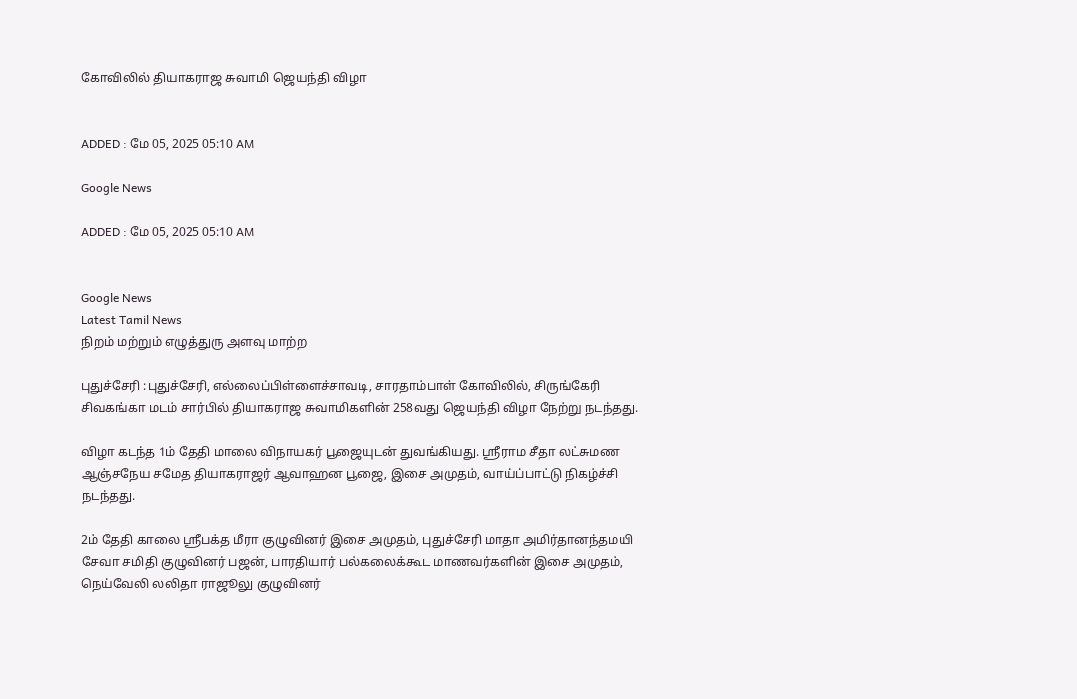கோவிலில் தியாகராஜ சுவாமி ஜெயந்தி விழா


ADDED : மே 05, 2025 05:10 AM

Google News

ADDED : மே 05, 2025 05:10 AM


Google News
Latest Tamil News
நிறம் மற்றும் எழுத்துரு அளவு மாற்ற

புதுச்சேரி :புதுச்சேரி, எல்லைப்பிள்ளைச்சாவடி, சாரதாம்பாள் கோவிலில், சிருங்கேரி சிவகங்கா மடம் சார்பில் தியாகராஜ சுவாமிகளின் 258வது ஜெயந்தி விழா நேற்று நடந்தது.

விழா கடந்த 1ம் தேதி மாலை விநாயகர் பூஜையுடன் துவங்கியது. ஸ்ரீராம சீதா லட்சுமண ஆஞ்சநேய சமேத தியாகராஜர் ஆவாஹன பூஜை, இசை அமுதம், வாய்ப்பாட்டு நிகழ்ச்சி நடந்தது.

2ம் தேதி காலை ஸ்ரீபக்த மீரா குழுவினர் இசை அமுதம், புதுச்சேரி மாதா அமிர்தானந்தமயி சேவா சமிதி குழுவினர் பஜன், பாரதியார் பல்கலைக்கூட மாணவர்களின் இசை அமுதம், நெய்வேலி லலிதா ராஜூலு குழுவினர்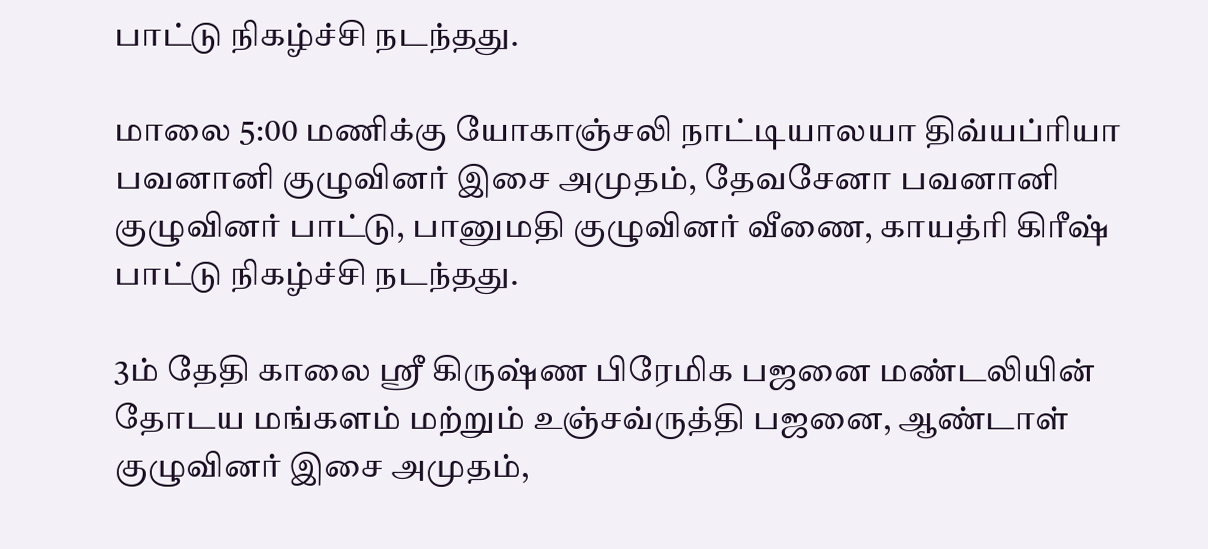பாட்டு நிகழ்ச்சி நடந்தது.

மாலை 5:00 மணிக்கு யோகாஞ்சலி நாட்டியாலயா திவ்யப்ரியா பவனானி குழுவினர் இசை அமுதம், தேவசேனா பவனானி குழுவினர் பாட்டு, பானுமதி குழுவினர் வீணை, காயத்ரி கிரீஷ் பாட்டு நிகழ்ச்சி நடந்தது.

3ம் தேதி காலை ஸ்ரீ கிருஷ்ண பிரேமிக பஜனை மண்டலியின் தோடய மங்களம் மற்றும் உஞ்சவ்ருத்தி பஜனை, ஆண்டாள் குழுவினர் இசை அமுதம்,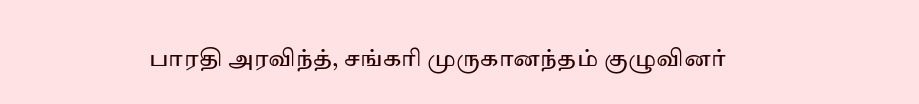பாரதி அரவிந்த், சங்கரி முருகானந்தம் குழுவினர்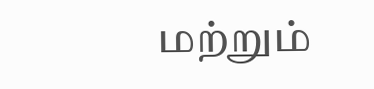மற்றும்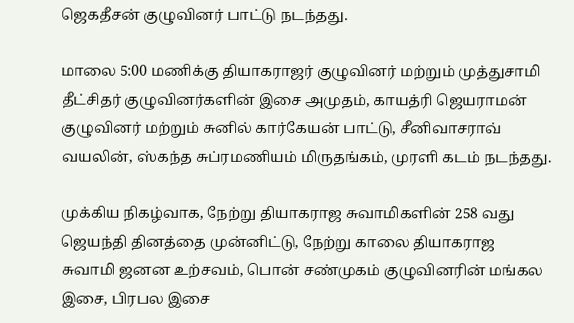ஜெகதீசன் குழுவினர் பாட்டு நடந்தது.

மாலை 5:00 மணிக்கு தியாகராஜர் குழுவினர் மற்றும் முத்துசாமி தீட்சிதர் குழுவினர்களின் இசை அமுதம், காயத்ரி ஜெயராமன் குழுவினர் மற்றும் சுனில் கார்கேயன் பாட்டு, சீனிவாசராவ் வயலின், ஸ்கந்த சுப்ரமணியம் மிருதங்கம், முரளி கடம் நடந்தது.

முக்கிய நிகழ்வாக, நேற்று தியாகராஜ சுவாமிகளின் 258 வது ஜெயந்தி தினத்தை முன்னிட்டு, நேற்று காலை தியாகராஜ சுவாமி ஜனன உற்சவம், பொன் சண்முகம் குழுவினரின் மங்கல இசை, பிரபல இசை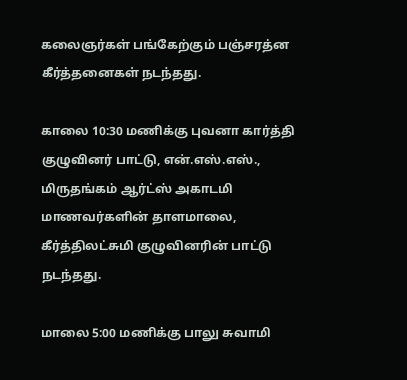கலைஞர்கள் பங்கேற்கும் பஞ்சரத்ன கீர்த்தனைகள் நடந்தது.

காலை 10:30 மணிக்கு புவனா கார்த்தி குழுவினர் பாட்டு, என்.எஸ்.எஸ்., மிருதங்கம் ஆர்ட்ஸ் அகாடமி மாணவர்களின் தாளமாலை, கீர்த்திலட்சுமி குழுவினரின் பாட்டு நடந்தது.

மாலை 5:00 மணிக்கு பாலு சுவாமி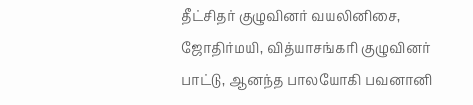தீட்சிதர் குழுவினர் வயலினிசை, ஜோதிர்மயி, வித்யாசங்கரி குழுவினர் பாட்டு, ஆனந்த பாலயோகி பவனானி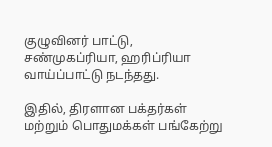குழுவினர் பாட்டு, சண்முகப்ரியா, ஹரிப்ரியா வாய்ப்பாட்டு நடந்தது.

இதில், திரளான பக்தர்கள் மற்றும் பொதுமக்கள் பங்கேற்று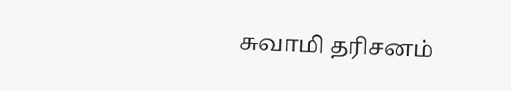சுவாமி தரிசனம்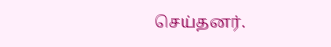செய்தனர்.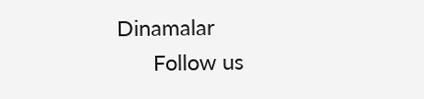Dinamalar
      Follow us